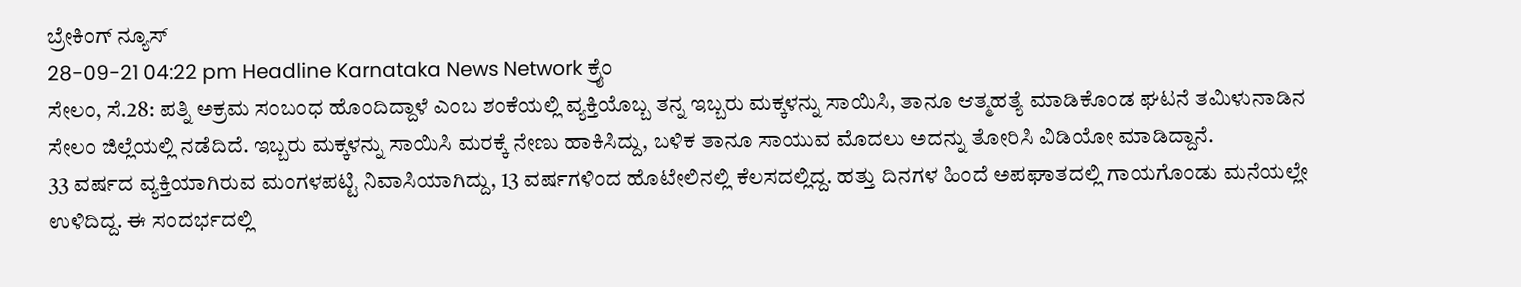ಬ್ರೇಕಿಂಗ್ ನ್ಯೂಸ್
28-09-21 04:22 pm Headline Karnataka News Network ಕ್ರೈಂ
ಸೇಲಂ, ಸೆ.28: ಪತ್ನಿ ಅಕ್ರಮ ಸಂಬಂಧ ಹೊಂದಿದ್ದಾಳೆ ಎಂಬ ಶಂಕೆಯಲ್ಲಿ ವ್ಯಕ್ತಿಯೊಬ್ಬ ತನ್ನ ಇಬ್ಬರು ಮಕ್ಕಳನ್ನು ಸಾಯಿಸಿ, ತಾನೂ ಆತ್ಮಹತ್ಯೆ ಮಾಡಿಕೊಂಡ ಘಟನೆ ತಮಿಳುನಾಡಿನ ಸೇಲಂ ಜಿಲ್ಲೆಯಲ್ಲಿ ನಡೆದಿದೆ. ಇಬ್ಬರು ಮಕ್ಕಳನ್ನು ಸಾಯಿಸಿ ಮರಕ್ಕೆ ನೇಣು ಹಾಕಿಸಿದ್ದು, ಬಳಿಕ ತಾನೂ ಸಾಯುವ ಮೊದಲು ಅದನ್ನು ತೋರಿಸಿ ವಿಡಿಯೋ ಮಾಡಿದ್ದಾನೆ.
33 ವರ್ಷದ ವ್ಯಕ್ತಿಯಾಗಿರುವ ಮಂಗಳಪಟ್ಟಿ ನಿವಾಸಿಯಾಗಿದ್ದು, 13 ವರ್ಷಗಳಿಂದ ಹೊಟೇಲಿನಲ್ಲಿ ಕೆಲಸದಲ್ಲಿದ್ದ. ಹತ್ತು ದಿನಗಳ ಹಿಂದೆ ಅಪಘಾತದಲ್ಲಿ ಗಾಯಗೊಂಡು ಮನೆಯಲ್ಲೇ ಉಳಿದಿದ್ದ. ಈ ಸಂದರ್ಭದಲ್ಲಿ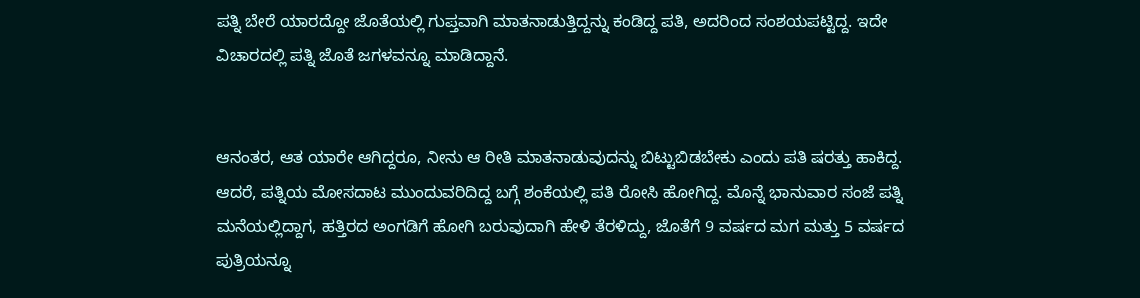ಪತ್ನಿ ಬೇರೆ ಯಾರದ್ದೋ ಜೊತೆಯಲ್ಲಿ ಗುಪ್ತವಾಗಿ ಮಾತನಾಡುತ್ತಿದ್ದನ್ನು ಕಂಡಿದ್ದ ಪತಿ, ಅದರಿಂದ ಸಂಶಯಪಟ್ಟಿದ್ದ. ಇದೇ ವಿಚಾರದಲ್ಲಿ ಪತ್ನಿ ಜೊತೆ ಜಗಳವನ್ನೂ ಮಾಡಿದ್ದಾನೆ.


ಆನಂತರ, ಆತ ಯಾರೇ ಆಗಿದ್ದರೂ, ನೀನು ಆ ರೀತಿ ಮಾತನಾಡುವುದನ್ನು ಬಿಟ್ಟುಬಿಡಬೇಕು ಎಂದು ಪತಿ ಷರತ್ತು ಹಾಕಿದ್ದ. ಆದರೆ, ಪತ್ನಿಯ ಮೋಸದಾಟ ಮುಂದುವರಿದಿದ್ದ ಬಗ್ಗೆ ಶಂಕೆಯಲ್ಲಿ ಪತಿ ರೋಸಿ ಹೋಗಿದ್ದ. ಮೊನ್ನೆ ಭಾನುವಾರ ಸಂಜೆ ಪತ್ನಿ ಮನೆಯಲ್ಲಿದ್ದಾಗ, ಹತ್ತಿರದ ಅಂಗಡಿಗೆ ಹೋಗಿ ಬರುವುದಾಗಿ ಹೇಳಿ ತೆರಳಿದ್ದು, ಜೊತೆಗೆ 9 ವರ್ಷದ ಮಗ ಮತ್ತು 5 ವರ್ಷದ ಪುತ್ರಿಯನ್ನೂ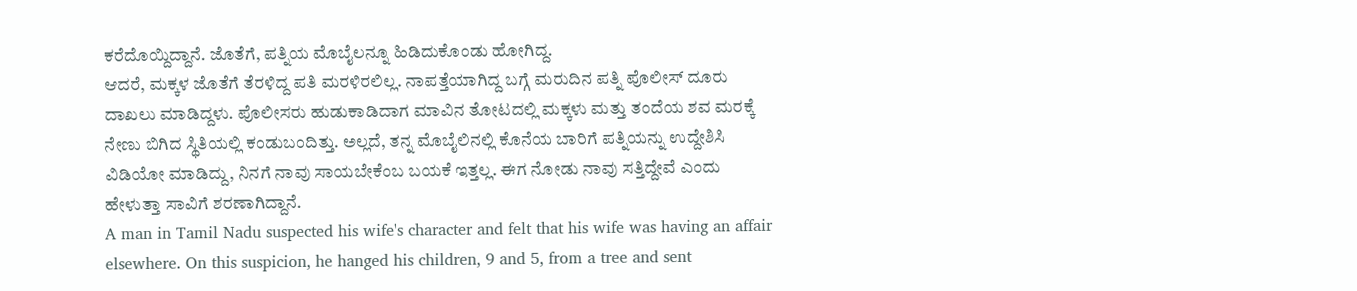ಕರೆದೊಯ್ದಿದ್ದಾನೆ. ಜೊತೆಗೆ, ಪತ್ನಿಯ ಮೊಬೈಲನ್ನೂ ಹಿಡಿದುಕೊಂಡು ಹೋಗಿದ್ದ.
ಆದರೆ, ಮಕ್ಕಳ ಜೊತೆಗೆ ತೆರಳಿದ್ದ ಪತಿ ಮರಳಿರಲಿಲ್ಲ. ನಾಪತ್ತೆಯಾಗಿದ್ದ ಬಗ್ಗೆ ಮರುದಿನ ಪತ್ನಿ ಪೊಲೀಸ್ ದೂರು ದಾಖಲು ಮಾಡಿದ್ದಳು. ಪೊಲೀಸರು ಹುಡುಕಾಡಿದಾಗ ಮಾವಿನ ತೋಟದಲ್ಲಿ ಮಕ್ಕಳು ಮತ್ತು ತಂದೆಯ ಶವ ಮರಕ್ಕೆ ನೇಣು ಬಿಗಿದ ಸ್ಥಿತಿಯಲ್ಲಿ ಕಂಡುಬಂದಿತ್ತು. ಅಲ್ಲದೆ, ತನ್ನ ಮೊಬೈಲಿನಲ್ಲಿ ಕೊನೆಯ ಬಾರಿಗೆ ಪತ್ನಿಯನ್ನು ಉದ್ದೇಶಿಸಿ ವಿಡಿಯೋ ಮಾಡಿದ್ದು, ನಿನಗೆ ನಾವು ಸಾಯಬೇಕೆಂಬ ಬಯಕೆ ಇತ್ತಲ್ಲ. ಈಗ ನೋಡು ನಾವು ಸತ್ತಿದ್ದೇವೆ ಎಂದು ಹೇಳುತ್ತಾ ಸಾವಿಗೆ ಶರಣಾಗಿದ್ದಾನೆ.
A man in Tamil Nadu suspected his wife's character and felt that his wife was having an affair elsewhere. On this suspicion, he hanged his children, 9 and 5, from a tree and sent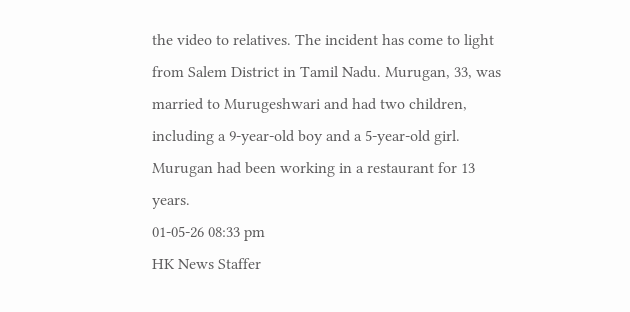the video to relatives. The incident has come to light from Salem District in Tamil Nadu. Murugan, 33, was married to Murugeshwari and had two children, including a 9-year-old boy and a 5-year-old girl. Murugan had been working in a restaurant for 13 years.
01-05-26 08:33 pm
HK News Staffer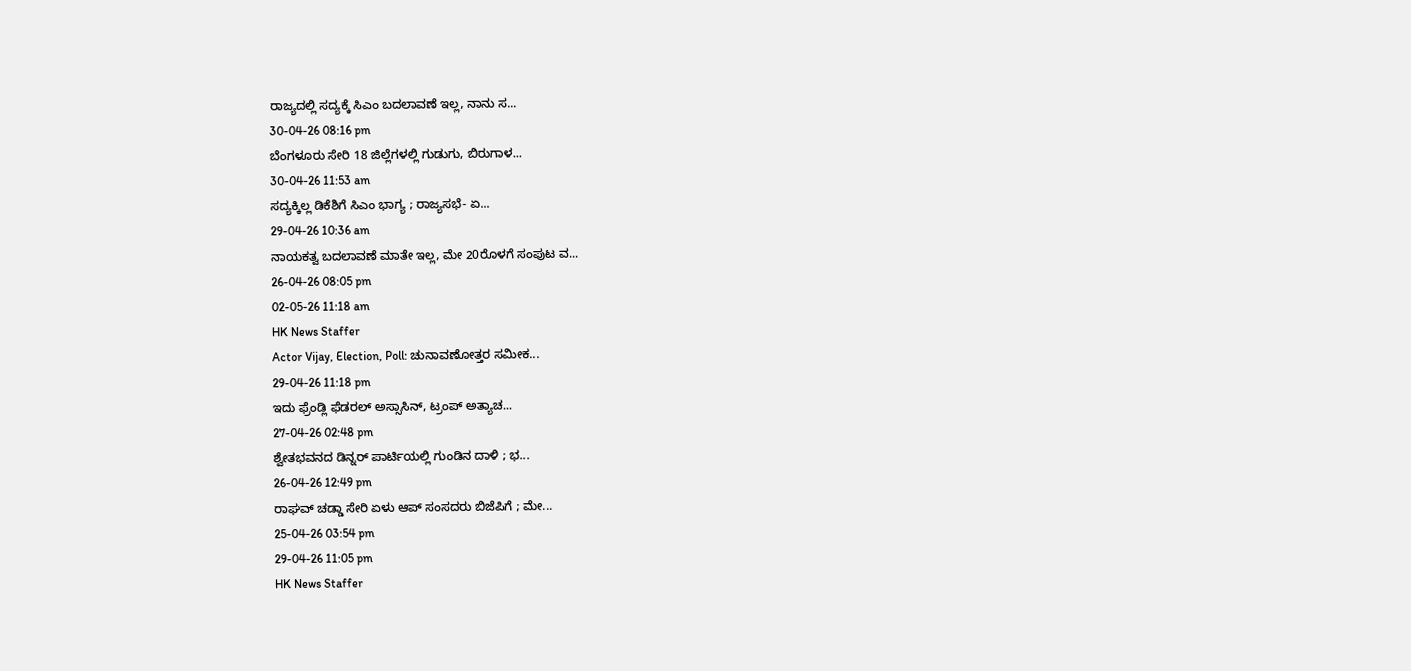ರಾಜ್ಯದಲ್ಲಿ ಸದ್ಯಕ್ಕೆ ಸಿಎಂ ಬದಲಾವಣೆ ಇಲ್ಲ, ನಾನು ಸ...
30-04-26 08:16 pm
ಬೆಂಗಳೂರು ಸೇರಿ 18 ಜಿಲ್ಲೆಗಳಲ್ಲಿ ಗುಡುಗು, ಬಿರುಗಾಳ...
30-04-26 11:53 am
ಸದ್ಯಕ್ಕಿಲ್ಲ ಡಿಕೆಶಿಗೆ ಸಿಎಂ ಭಾಗ್ಯ ; ರಾಜ್ಯಸಭೆ- ಏ...
29-04-26 10:36 am
ನಾಯಕತ್ವ ಬದಲಾವಣೆ ಮಾತೇ ಇಲ್ಲ, ಮೇ 20ರೊಳಗೆ ಸಂಪುಟ ವ...
26-04-26 08:05 pm
02-05-26 11:18 am
HK News Staffer
Actor Vijay, Election, Poll: ಚುನಾವಣೋತ್ತರ ಸಮೀಕ...
29-04-26 11:18 pm
ಇದು ಫ್ರೆಂಡ್ಲಿ ಫೆಡರಲ್ ಅಸ್ಸಾಸಿನ್, ಟ್ರಂಪ್ ಅತ್ಯಾಚ...
27-04-26 02:48 pm
ಶ್ವೇತಭವನದ ಡಿನ್ನರ್ ಪಾರ್ಟಿಯಲ್ಲಿ ಗುಂಡಿನ ದಾಳಿ ; ಭ...
26-04-26 12:49 pm
ರಾಘವ್ ಚಡ್ಡಾ ಸೇರಿ ಏಳು ಆಪ್ ಸಂಸದರು ಬಿಜೆಪಿಗೆ ; ಮೇ...
25-04-26 03:54 pm
29-04-26 11:05 pm
HK News Staffer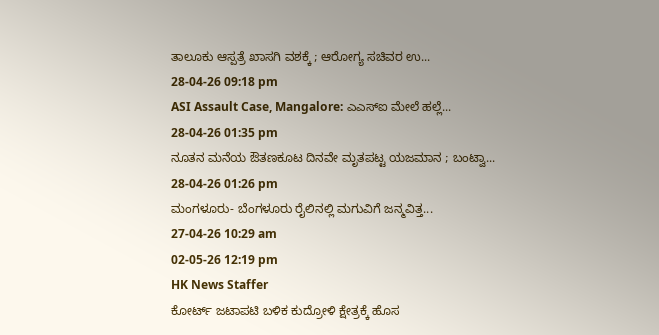ತಾಲೂಕು ಆಸ್ಪತ್ರೆ ಖಾಸಗಿ ವಶಕ್ಕೆ ; ಆರೋಗ್ಯ ಸಚಿವರ ಉ...
28-04-26 09:18 pm
ASI Assault Case, Mangalore: ಎಎಸ್ಐ ಮೇಲೆ ಹಲ್ಲೆ...
28-04-26 01:35 pm
ನೂತನ ಮನೆಯ ಔತಣಕೂಟ ದಿನವೇ ಮೃತಪಟ್ಟ ಯಜಮಾನ ; ಬಂಟ್ವಾ...
28-04-26 01:26 pm
ಮಂಗಳೂರು- ಬೆಂಗಳೂರು ರೈಲಿನಲ್ಲಿ ಮಗುವಿಗೆ ಜನ್ಮವಿತ್ತ...
27-04-26 10:29 am
02-05-26 12:19 pm
HK News Staffer
ಕೋರ್ಟ್ ಜಟಾಪಟಿ ಬಳಿಕ ಕುದ್ರೋಳಿ ಕ್ಷೇತ್ರಕ್ಕೆ ಹೊಸ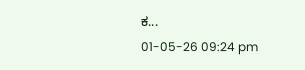ಕ...
01-05-26 09:24 pm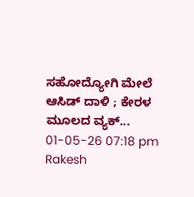ಸಹೋದ್ಯೋಗಿ ಮೇಲೆ ಆಸಿಡ್ ದಾಳಿ ; ಕೇರಳ ಮೂಲದ ವ್ಯಕ್...
01-05-26 07:18 pm
Rakesh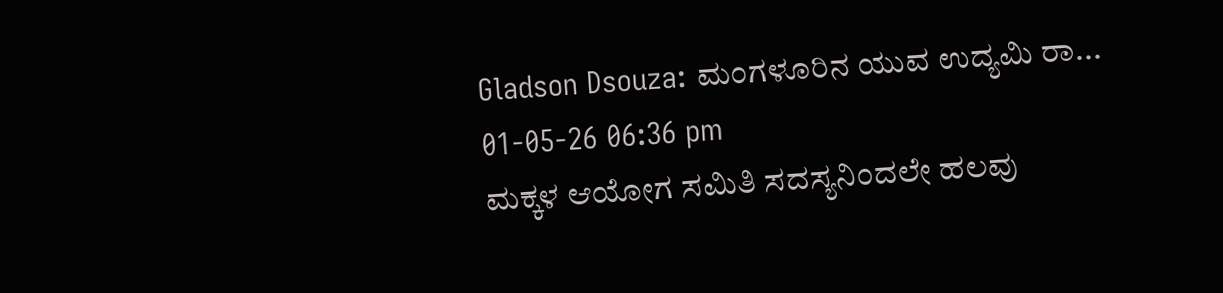Gladson Dsouza: ಮಂಗಳೂರಿನ ಯುವ ಉದ್ಯಮಿ ರಾ...
01-05-26 06:36 pm
ಮಕ್ಕಳ ಆಯೋಗ ಸಮಿತಿ ಸದಸ್ಯನಿಂದಲೇ ಹಲವು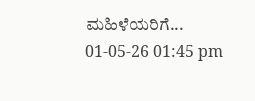ಮಹಿಳೆಯರಿಗೆ...
01-05-26 01:45 pm